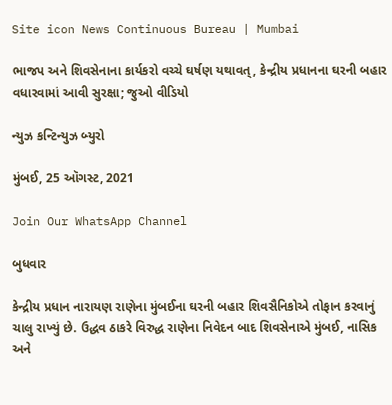Site icon News Continuous Bureau | Mumbai

ભાજપ અને શિવસેનાના કાર્યકરો વચ્ચે ઘર્ષણ યથાવત્, કેન્દ્રીય પ્રધાનના ઘરની બહાર વધારવામાં આવી સુરક્ષા; જુઓ વીડિયો

ન્યુઝ કન્ટિન્યુઝ બ્યુરો

મુંબઈ, 25 ઑગસ્ટ, 2021

Join Our WhatsApp Channel

બુધવાર

કેન્દ્રીય પ્રધાન નારાયણ રાણેના મુંબઈના ઘરની બહાર શિવસૈનિકોએ તોફાન કરવાનું ચાલુ રાખ્યું છે. ઉદ્ધવ ઠાકરે વિરુદ્ધ રાણેના નિવેદન બાદ શિવસેનાએ મુંબઈ, નાસિક અને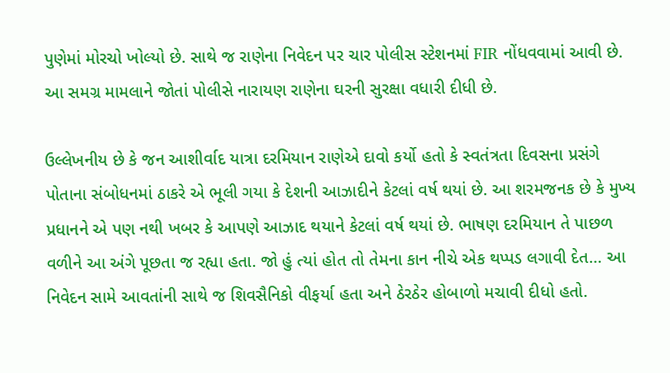પુણેમાં મોરચો ખોલ્યો છે. સાથે જ રાણેના નિવેદન પર ચાર પોલીસ સ્ટેશનમાં FIR નોંધવવામાં આવી છે. આ સમગ્ર મામલાને જોતાં પોલીસે નારાયણ રાણેના ઘરની સુરક્ષા વધારી દીધી છે.

ઉલ્લેખનીય છે કે જન આશીર્વાદ યાત્રા દરમિયાન રાણેએ દાવો કર્યો હતો કે સ્વતંત્રતા દિવસના પ્રસંગે પોતાના સંબોધનમાં ઠાકરે એ ભૂલી ગયા કે દેશની આઝાદીને કેટલાં વર્ષ થયાં છે. આ શરમજનક છે કે મુખ્ય પ્રધાનને એ પણ નથી ખબર કે આપણે આઝાદ થયાને કેટલાં વર્ષ થયાં છે. ભાષણ દરમિયાન તે પાછળ વળીને આ અંગે પૂછતા જ રહ્યા હતા. જો હું ત્યાં હોત તો તેમના કાન નીચે એક થપ્પડ લગાવી દેત… આ નિવેદન સામે આવતાંની સાથે જ શિવસૈનિકો વીફર્યા હતા અને ઠેરઠેર હોબાળો મચાવી દીધો હતો.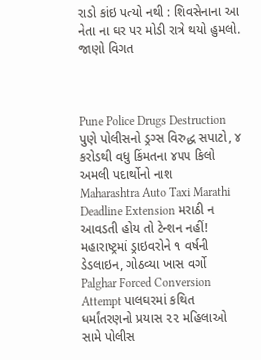રાડો કાંઇ પત્યો નથી : શિવસેનાના આ નેતા ના ઘર પર મોડી રાત્રે થયો હુમલો. જાણો વિગત



Pune Police Drugs Destruction પુણે પોલીસનો ડ્રગ્સ વિરુદ્ધ સપાટો, ૪ કરોડથી વધુ કિંમતના ૪૫૫ કિલો અમલી પદાર્થોનો નાશ
Maharashtra Auto Taxi Marathi Deadline Extension મરાઠી ન આવડતી હોય તો ટેન્શન નહીં! મહારાષ્ટ્રમાં ડ્રાઇવરોને ૧ વર્ષની ડેડલાઇન, ગોઠવ્યા ખાસ વર્ગો
Palghar Forced Conversion Attempt પાલઘરમાં કથિત ધર્માંતરણનો પ્રયાસ ૨૨ મહિલાઓ સામે પોલીસ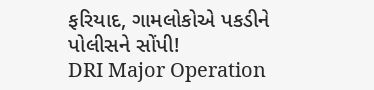ફરિયાદ, ગામલોકોએ પકડીને પોલીસને સોંપી!
DRI Major Operation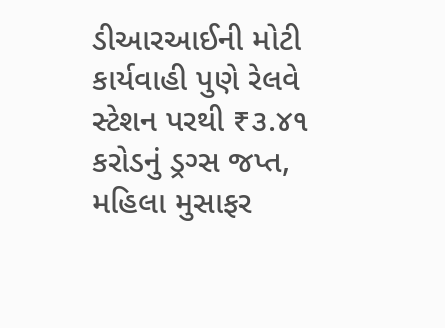ડીઆરઆઈની મોટી કાર્યવાહી પુણે રેલવે સ્ટેશન પરથી ₹૩.૪૧ કરોડનું ડ્રગ્સ જપ્ત, મહિલા મુસાફર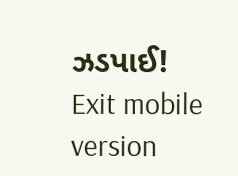ઝડપાઈ!
Exit mobile version